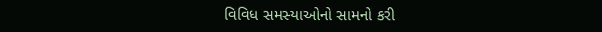વિવિધ સમસ્યાઓનો સામનો કરી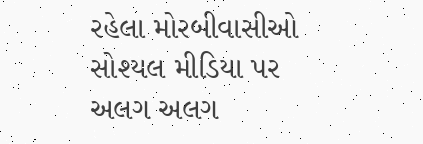રહેલા મોરબીવાસીઓ સોશ્યલ મીડિયા પર અલગ અલગ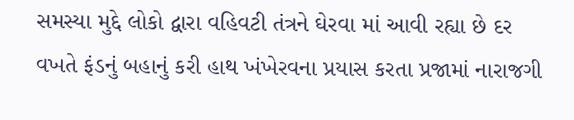સમસ્યા મુદ્દે લોકો દ્વારા વહિવટી તંત્રને ઘેરવા માં આવી રહ્યા છે દર વખતે ફંડનું બહાનું કરી હાથ ખંખેરવના પ્રયાસ કરતા પ્રજામાં નારાજગી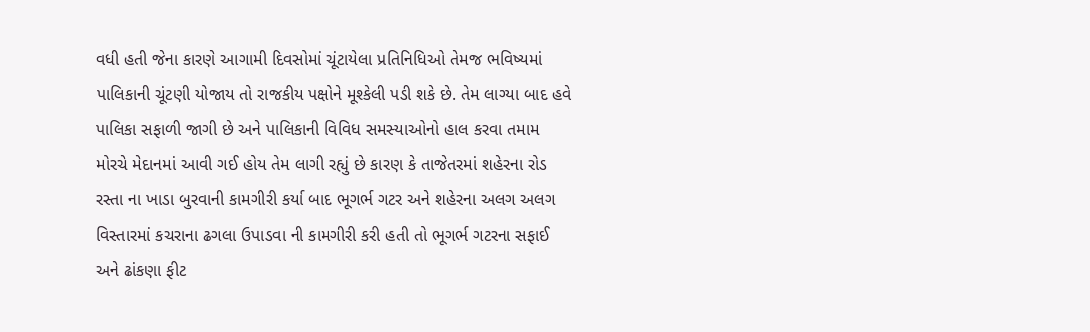વધી હતી જેના કારણે આગામી દિવસોમાં ચૂંટાયેલા પ્રતિનિધિઓ તેમજ ભવિષ્યમાં પાલિકાની ચૂંટણી યોજાય તો રાજકીય પક્ષોને મૂશ્કેલી પડી શકે છે. તેમ લાગ્યા બાદ હવે પાલિકા સફાળી જાગી છે અને પાલિકાની વિવિધ સમસ્યાઓનો હાલ કરવા તમામ મોરચે મેદાનમાં આવી ગઈ હોય તેમ લાગી રહ્યું છે કારણ કે તાજેતરમાં શહેરના રોડ રસ્તા ના ખાડા બુરવાની કામગીરી કર્યા બાદ ભૂગર્ભ ગટર અને શહેરના અલગ અલગ વિસ્તારમાં કચરાના ઢગલા ઉપાડવા ની કામગીરી કરી હતી તો ભૂગર્ભ ગટરના સફાઈ અને ઢાંકણા ફીટ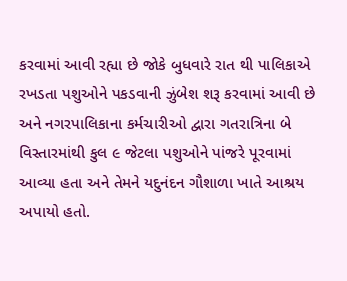કરવામાં આવી રહ્યા છે જોકે બુધવારે રાત થી પાલિકાએ રખડતા પશુઓને પકડવાની ઝુંબેશ શરૂ કરવામાં આવી છે અને નગરપાલિકાના કર્મચારીઓ દ્વારા ગતરાત્રિના બે વિસ્તારમાંથી કુલ ૯ જેટલા પશુઓને પાંજરે પૂરવામાં આવ્યા હતા અને તેમને યદુનંદન ગૌશાળા ખાતે આશ્રય અપાયો હતો.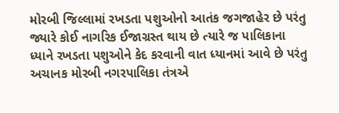મોરબી જિલ્લામાં રખડતા પશુઓનો આતંક જગજાહેર છે પરંતુ જ્યારે કોઈ નાગરિક ઈજાગ્રસ્ત થાય છે ત્યારે જ પાલિકાના ધ્યાને રખડતા પશુઓને કેદ કરવાની વાત ધ્યાનમાં આવે છે પરંતુ અચાનક મોરબી નગરપાલિકા તંત્રએ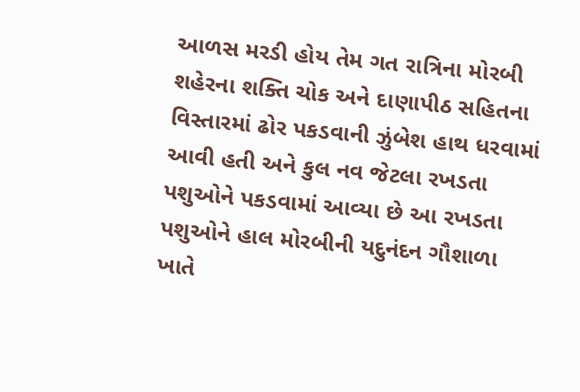આળસ મરડી હોય તેમ ગત રાત્રિના મોરબી શહેરના શક્તિ ચોક અને દાણાપીઠ સહિતના વિસ્તારમાં ઢોર પકડવાની ઝુંબેશ હાથ ધરવામાં આવી હતી અને કુલ નવ જેટલા રખડતા પશુઓને પકડવામાં આવ્યા છે આ રખડતા પશુઓને હાલ મોરબીની યદુનંદન ગૌશાળા ખાતે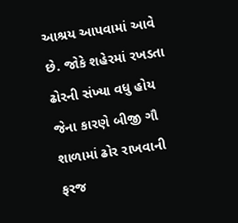આશ્રય આપવામાં આવે છે. જોકે શહેરમાં રખડતા ઢોરની સંખ્યા વધુ હોય જેના કારણે બીજી ગૌ શાળામાં ઢોર રાખવાની ફરજ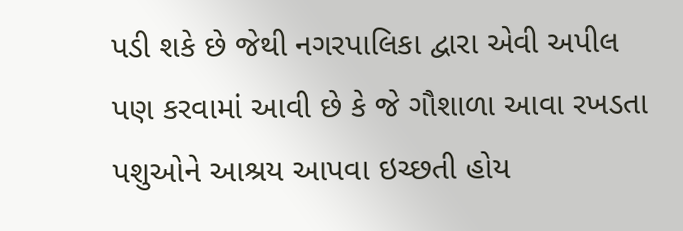પડી શકે છે જેથી નગરપાલિકા દ્વારા એવી અપીલ પણ કરવામાં આવી છે કે જે ગૌશાળા આવા રખડતા પશુઓને આશ્રય આપવા ઇચ્છતી હોય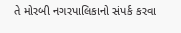તે મોરબી નગરપાલિકાનો સંપર્ક કરવા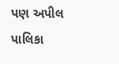પણ અપીલ પાલિકા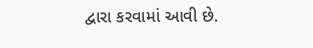દ્વારા કરવામાં આવી છે.